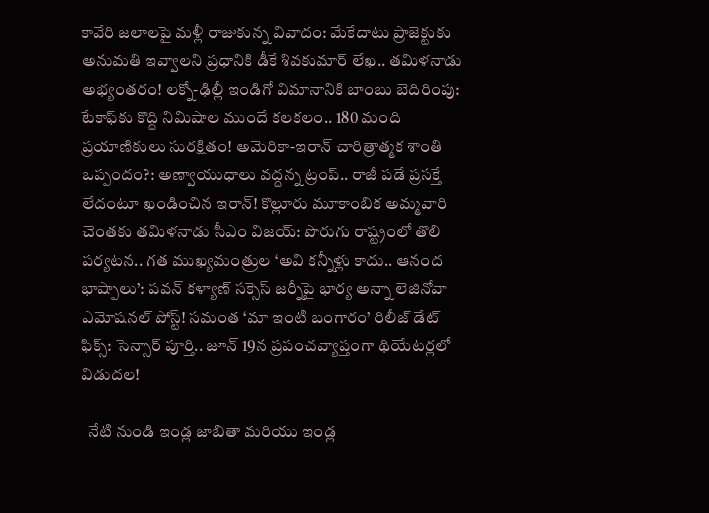కావేరి జలాలపై మళ్లీ రాజుకున్న వివాదం: మేకేదాటు ప్రాజెక్టుకు అనుమతి ఇవ్వాలని ప్రధానికి డీకే శివకుమార్ లేఖ.. తమిళనాడు అభ్యంతరం! లక్నో-ఢిల్లీ ఇండిగో విమానానికి బాంబు బెదిరింపు: టేకాఫ్‌కు కొద్ది నిమిషాల ముందే కలకలం.. 180 మంది ప్రయాణికులు సురక్షితం! అమెరికా-ఇరాన్ చారిత్రాత్మక శాంతి ఒప్పందం?: అణ్వాయుధాలు వద్దన్న ట్రంప్.. రాజీ పడే ప్రసక్తే లేదంటూ ఖండించిన ఇరాన్! కొల్లూరు మూకాంబిక అమ్మవారి చెంతకు తమిళనాడు సీఎం విజయ్: పొరుగు రాష్ట్రంలో తొలి పర్యటన.. గత ముఖ్యమంత్రుల ‘అవి కన్నీళ్లు కాదు.. ఆనంద భాష్పాలు’: పవన్ కళ్యాణ్ సక్సెస్ జర్నీపై భార్య అన్నా లెజినోవా ఎమోషనల్ పోస్ట్! సమంత ‘మా ఇంటి బంగారం’ రిలీజ్ డేట్ ఫిక్స్: సెన్సార్ పూర్తి.. జూన్ 19న ప్రపంచవ్యాప్తంగా థియేటర్లలో విడుదల!

  నేటి నుండి ఇండ్ల జాబితా మరియు ఇండ్ల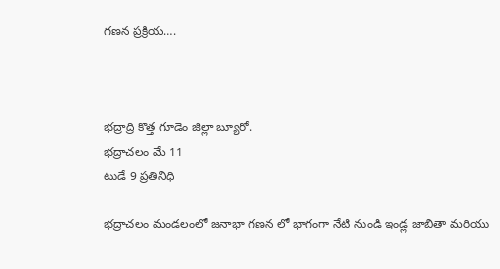గణన ప్రక్రియ….



భద్రాద్రి కొత్త గూడెం జిల్లా బ్యూరో.
భద్రాచలం మే 11
టుడే 9 ప్రతినిధి

భద్రాచలం మండలంలో జనాభా గణన లో భాగంగా నేటి నుండి ఇండ్ల జాబితా మరియు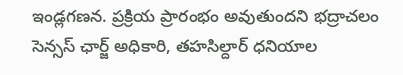ఇండ్లగణన. ప్రక్రియ ప్రారంభం అవుతుందని భద్రాచలం సెన్సస్ ఛార్జ్ అధికారి, తహసిల్దార్ ధనియాల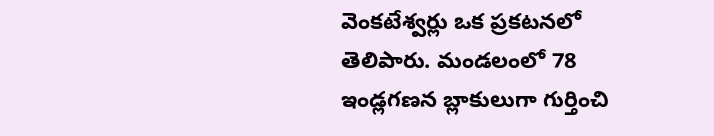వెంకటేశ్వర్లు ఒక ప్రకటనలో తెలిపారు. మండలంలో 78 ఇండ్లగణన బ్లాకులుగా గుర్తించి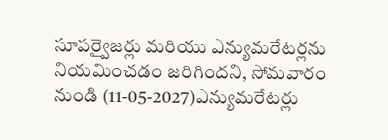సూపర్వైజర్లు మరియు ఎన్యుమరేటర్లను నియమించడం జరిగిందని, సోమవారం నుండి (11-05-2027)ఎన్యుమరేటర్లు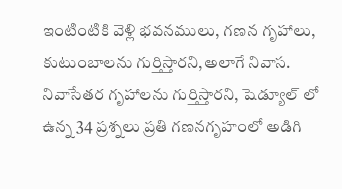ఇంటింటికి వెళ్లి భవనములు, గణన గృహాలు, కుటుంబాలను గుర్తిస్తారని,అలాగే నివాస. నివాసేతర గృహాలను గుర్తిస్తారని, షెడ్యూల్ లో ఉన్న 34 ప్రశ్నలు ప్రతి గణనగృహంలో అడిగి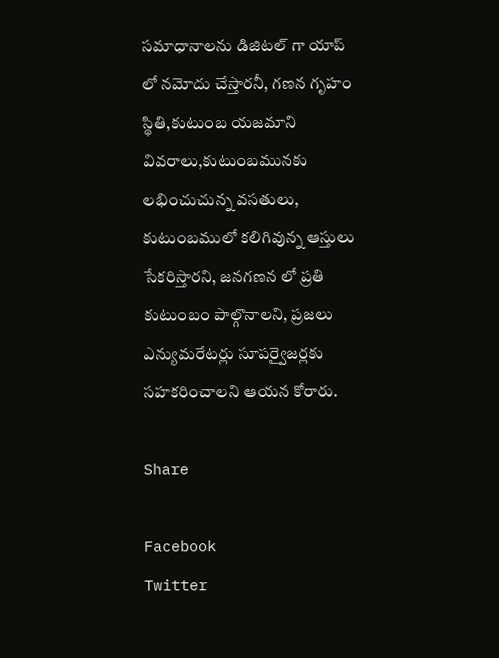సమాధానాలను డిజిటల్ గా యాప్ లో నమోదు చేస్తారనీ, గణన గృహం స్థితి,కుటుంబ యజమాని వివరాలు,కుటుంబమునకు లభించుచున్న వసతులు, కుటుంబములో కలిగివున్న ఆస్తులు సేకరిస్తారని, జనగణన లో ప్రతి కుటుంబం పాల్గొనాలని, ప్రజలు ఎన్యుమరేటర్లు సూపర్వైజర్లకు సహకరించాలని ఆయన కోరారు.

Share

Facebook
Twitter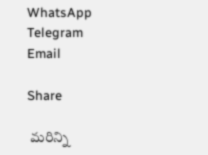WhatsApp
Telegram
Email

Share

 మరిన్ని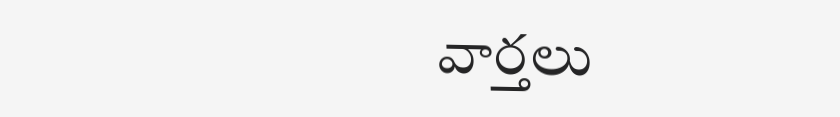వార్తలు